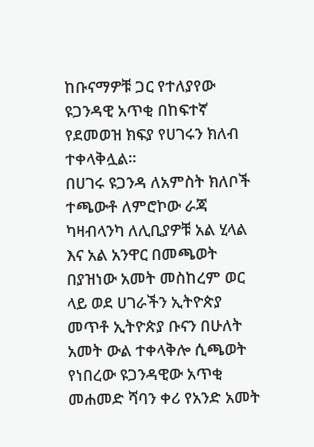ከቡናማዎቹ ጋር የተለያየው ዩጋንዳዊ አጥቂ በከፍተኛ የደመወዝ ክፍያ የሀገሩን ክለብ ተቀላቅሏል።
በሀገሩ ዩጋንዳ ለአምስት ክለቦች ተጫውቶ ለምሮኮው ራጃ ካዛብላንካ ለሊቢያዎቹ አል ሂላል እና አል አንዋር በመጫወት በያዝነው አመት መስከረም ወር ላይ ወደ ሀገራችን ኢትዮጵያ መጥቶ ኢትዮጵያ ቡናን በሁለት አመት ውል ተቀላቅሎ ሲጫወት የነበረው ዩጋንዳዊው አጥቂ መሐመድ ሻባን ቀሪ የአንድ አመት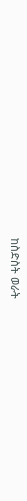ከስድስት ወራት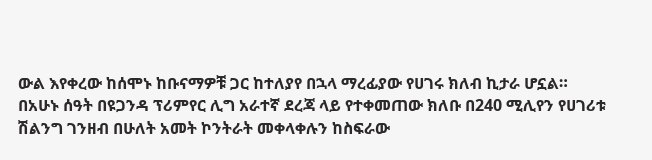ውል እየቀረው ከሰሞኑ ከቡናማዎቹ ጋር ከተለያየ በኋላ ማረፊያው የሀገሩ ክለብ ኪታራ ሆኗል።
በአሁኑ ሰዓት በዩጋንዳ ፕሪምየር ሊግ አራተኛ ደረጃ ላይ የተቀመጠው ክለቡ በ240 ሚሊየን የሀገሪቱ ሽልንግ ገንዘብ በሁለት አመት ኮንትራት መቀላቀሉን ከስፍራው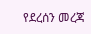የደረሰን መረጃ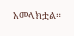አመላክቷል።